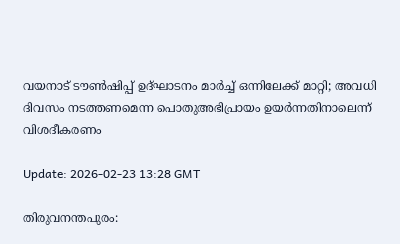വയനാട് ടൗണ്‍ഷിപ്പ് ഉദ്ഘാടനം മാര്‍ച്ച് ഒന്നിലേക്ക് മാറ്റി; അവധി ദിവസം നടത്തണമെന്ന പൊതുഅഭിപ്രായം ഉയര്‍ന്നതിനാലെന്ന് വിശദീകരണം

Update: 2026-02-23 13:28 GMT

തിരുവനന്തപുരം: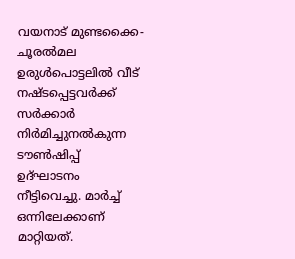വയനാട് മുണ്ടക്കൈ-ചൂരല്‍മല ഉരുള്‍പൊട്ടലില്‍ വീട് നഷ്ടപ്പെട്ടവര്‍ക്ക് സര്‍ക്കാര്‍ നിര്‍മിച്ചുനല്‍കുന്ന ടൗണ്‍ഷിപ്പ് ഉദ്ഘാടനം നീട്ടിവെച്ചു. മാര്‍ച്ച് ഒന്നിലേക്കാണ് മാറ്റിയത്.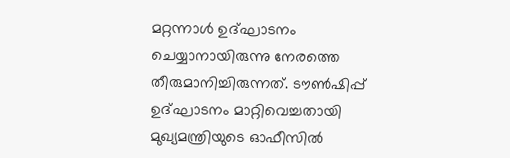മറ്റന്നാള്‍ ഉദ്ഘാടനം ചെയ്യാനായിരുന്നു നേരത്തെ തീരുമാനിച്ചിരുന്നത്. ടൗണ്‍ഷിപ്പ് ഉദ്ഘാടനം മാറ്റിവെച്ചതായി മുഖ്യമന്ത്രിയുടെ ഓഫീസില്‍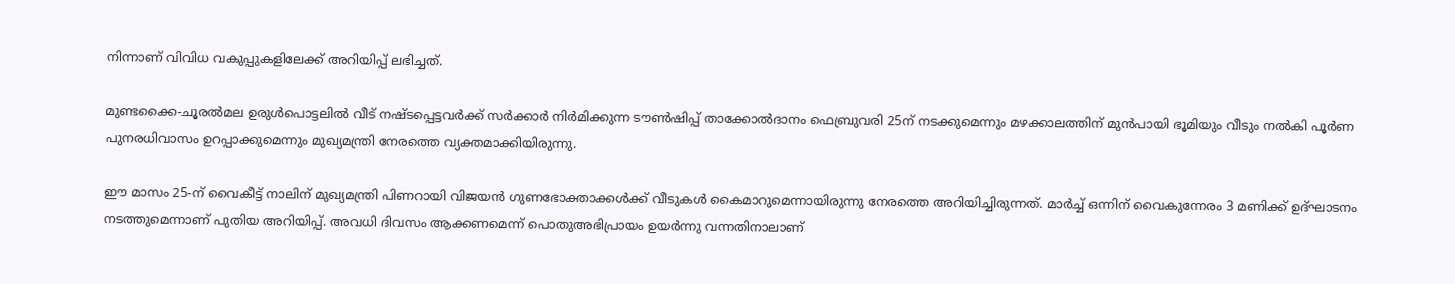നിന്നാണ് വിവിധ വകുപ്പുകളിലേക്ക് അറിയിപ്പ് ലഭിച്ചത്.

മുണ്ടക്കൈ-ചൂരല്‍മല ഉരുള്‍പൊട്ടലില്‍ വീട് നഷ്ടപ്പെട്ടവര്‍ക്ക് സര്‍ക്കാര്‍ നിര്‍മിക്കുന്ന ടൗണ്‍ഷിപ്പ് താക്കോല്‍ദാനം ഫെബ്രുവരി 25ന് നടക്കുമെന്നും മഴക്കാലത്തിന് മുന്‍പായി ഭൂമിയും വീടും നല്‍കി പൂര്‍ണ പുനരധിവാസം ഉറപ്പാക്കുമെന്നും മുഖ്യമന്ത്രി നേരത്തെ വ്യക്തമാക്കിയിരുന്നു.

ഈ മാസം 25-ന് വൈകീട്ട് നാലിന് മുഖ്യമന്ത്രി പിണറായി വിജയന്‍ ഗുണഭോക്താക്കള്‍ക്ക് വീടുകള്‍ കൈമാറുമെന്നായിരുന്നു നേരത്തെ അറിയിച്ചിരുന്നത്. മാര്‍ച്ച് ഒന്നിന് വൈകുന്നേരം 3 മണിക്ക് ഉദ്ഘാടനം നടത്തുമെന്നാണ് പുതിയ അറിയിപ്പ്. അവധി ദിവസം ആക്കണമെന്ന് പൊതുഅഭിപ്രായം ഉയര്‍ന്നു വന്നതിനാലാണ്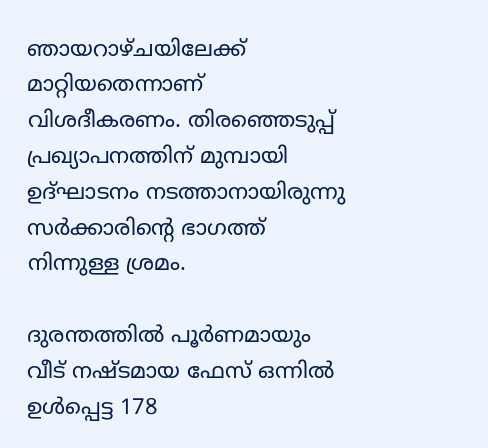ഞായറാഴ്ചയിലേക്ക് മാറ്റിയതെന്നാണ് വിശദീകരണം. തിരഞ്ഞെടുപ്പ് പ്രഖ്യാപനത്തിന് മുമ്പായി ഉദ്ഘാടനം നടത്താനായിരുന്നു സര്‍ക്കാരിന്റെ ഭാഗത്ത് നിന്നുള്ള ശ്രമം.

ദുരന്തത്തില്‍ പൂര്‍ണമായും വീട് നഷ്ടമായ ഫേസ് ഒന്നില്‍ ഉള്‍പ്പെട്ട 178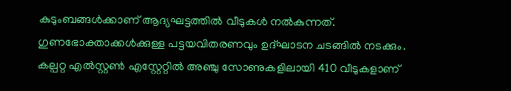കുടുംബങ്ങള്‍ക്കാണ് ആദ്യഘട്ടത്തില്‍ വീടുകള്‍ നല്‍കുന്നത്. ഗുണഭോക്താക്കള്‍ക്കുള്ള പട്ടയവിതരണവും ഉദ്ഘാടന ചടങ്ങില്‍ നടക്കും. കല്പറ്റ എല്‍സ്റ്റണ്‍ എസ്റ്റേറ്റില്‍ അഞ്ചു സോണുകളിലായി 410 വീടുകളാണ്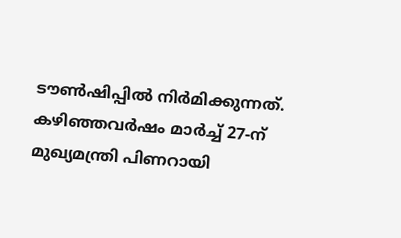ടൗണ്‍ഷിപ്പില്‍ നിര്‍മിക്കുന്നത്. കഴിഞ്ഞവര്‍ഷം മാര്‍ച്ച് 27-ന് മുഖ്യമന്ത്രി പിണറായി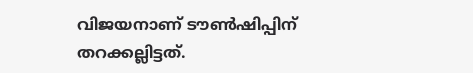വിജയനാണ് ടൗണ്‍ഷിപ്പിന് തറക്കല്ലിട്ടത്.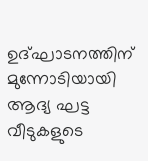ഉദ്ഘാടനത്തിന് മുന്നോടിയായി ആദ്യ ഘട്ട വീടുകളുടെ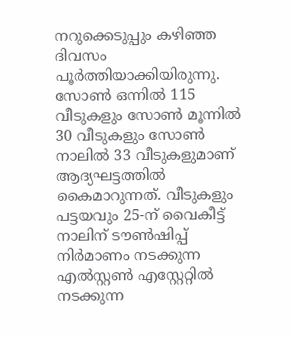നറുക്കെടുപ്പും കഴിഞ്ഞ ദിവസം പൂര്‍ത്തിയാക്കിയിരുന്നു. സോണ്‍ ഒന്നില്‍ 115 വീടുകളും സോണ്‍ മൂന്നില്‍ 30 വീടുകളും സോണ്‍ നാലില്‍ 33 വീടുകളുമാണ് ആദ്യഘട്ടത്തില്‍ കൈമാറുന്നത്. വീടുകളും പട്ടയവും 25-ന് വൈകീട്ട് നാലിന് ടൗണ്‍ഷിപ്പ് നിര്‍മാണം നടക്കുന്ന എല്‍സ്റ്റണ്‍ എസ്റ്റേറ്റില്‍ നടക്കുന്ന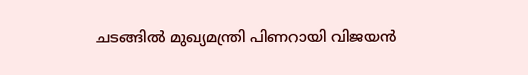ചടങ്ങില്‍ മുഖ്യമന്ത്രി പിണറായി വിജയന്‍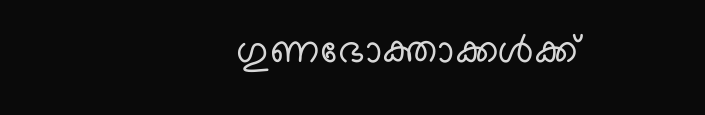ഗുണഭോക്താക്കള്‍ക്ക്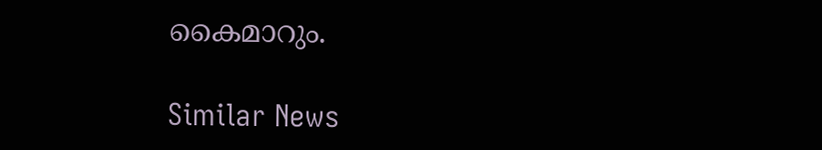കൈമാറും.

Similar News